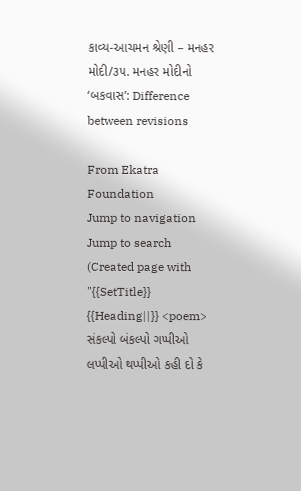કાવ્ય-આચમન શ્રેણી – મનહર મોદી/૩૫. મનહર મોદીનો ‘બકવાસ’: Difference between revisions

From Ekatra Foundation
Jump to navigation Jump to search
(Created page with "{{SetTitle}} {{Heading||}} <poem> સંકલ્પો બંકલ્પો ગપ્પીઓ લપ્પીઓ થપ્પીઓ કહી દો કે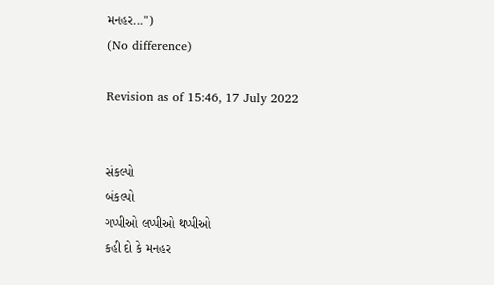મનહર...")
(No difference)

Revision as of 15:46, 17 July 2022


સંકલ્પો
બંકલ્પો
ગપ્પીઓ લપ્પીઓ થપ્પીઓ
કહી દો કે મનહર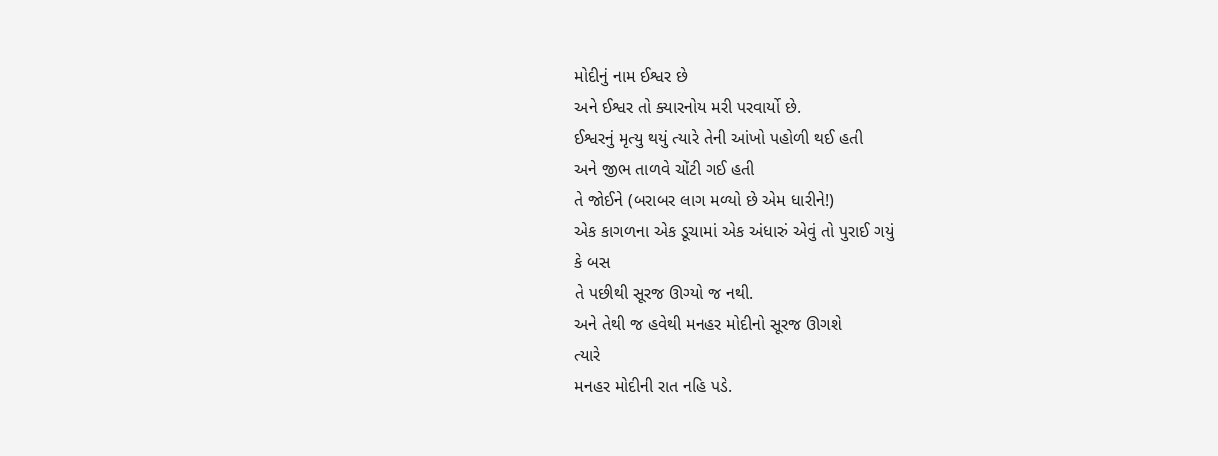મોદીનું નામ ઈશ્વર છે
અને ઈશ્વર તો ક્યારનોય મરી પરવાર્યો છે.
ઈશ્વરનું મૃત્યુ થયું ત્યારે તેની આંખો પહોળી થઈ હતી
અને જીભ તાળવે ચોંટી ગઈ હતી
તે જોઈને (બરાબર લાગ મળ્યો છે એમ ધારીને!)
એક કાગળના એક ડૂચામાં એક અંધારું એવું તો પુરાઈ ગયું
કે બસ
તે પછીથી સૂરજ ઊગ્યો જ નથી.
અને તેથી જ હવેથી મનહર મોદીનો સૂરજ ઊગશે
ત્યારે
મનહર મોદીની રાત નહિ પડે.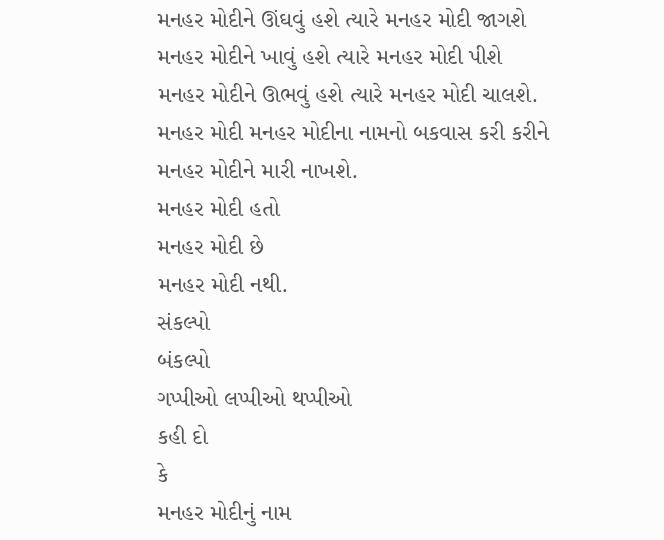મનહર મોદીને ઊંઘવું હશે ત્યારે મનહર મોદી જાગશે
મનહર મોદીને ખાવું હશે ત્યારે મનહર મોદી પીશે
મનહર મોદીને ઊભવું હશે ત્યારે મનહર મોદી ચાલશે.
મનહર મોદી મનહર મોદીના નામનો બકવાસ કરી કરીને
મનહર મોદીને મારી નાખશે.
મનહર મોદી હતો
મનહર મોદી છે
મનહર મોદી નથી.
સંકલ્પો
બંકલ્પો
ગપ્પીઓ લપ્પીઓ થપ્પીઓ
કહી દો
કે
મનહર મોદીનું નામ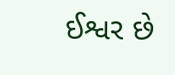ઈશ્વર છે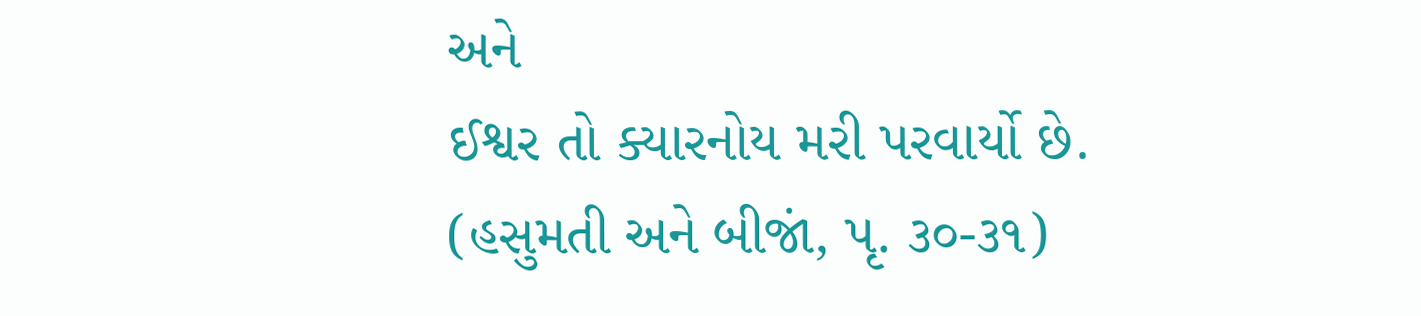અને
ઈશ્વર તો ક્યારનોય મરી પરવાર્યો છે.
(હસુમતી અને બીજાં, પૃ. ૩૦-૩૧)